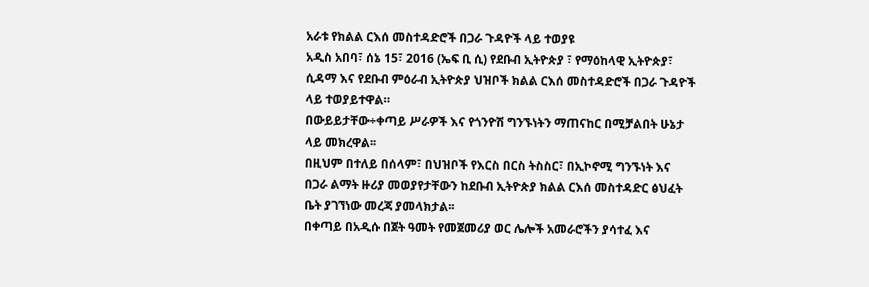አራቱ የክልል ርእሰ መስተዳድሮች በጋራ ጉዳዮች ላይ ተወያዩ
አዲስ አበባ፣ ሰኔ 15፣ 2016 (ኤፍ ቢ ሲ) የደቡብ ኢትዮጵያ ፣ የማዕከላዊ ኢትዮጵያ፣ ሲዳማ እና የደቡብ ምዕራብ ኢትዮጵያ ህዝቦች ክልል ርእሰ መስተዳድሮች በጋራ ጉዳዮች ላይ ተወያይተዋል።
በውይይታቸው÷ቀጣይ ሥራዎች እና የጎንዮሽ ግንኙነትን ማጠናከር በሚቻልበት ሁኔታ ላይ መክረዋል፡፡
በዚህም በተለይ በሰላም፣ በህዝቦች የእርስ በርስ ትስስር፣ በኢኮኖሚ ግንኙነት እና በጋራ ልማት ዙሪያ መወያየታቸውን ከደቡብ ኢትዮጵያ ክልል ርእሰ መስተዳድር ፅህፈት ቤት ያገኘነው መረጃ ያመላክታል፡፡
በቀጣይ በአዲሱ በጀት ዓመት የመጀመሪያ ወር ሌሎች አመራሮችን ያሳተፈ እና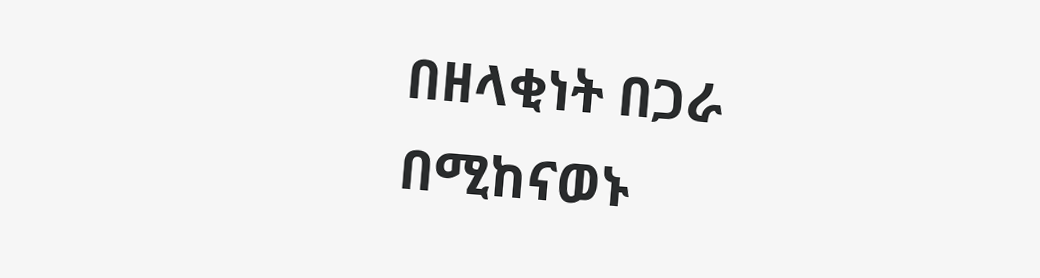በዘላቂነት በጋራ በሚከናወኑ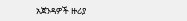አጀንዳዎች ዙሪያ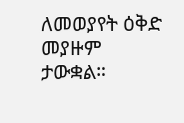ለመወያየት ዕቅድ መያዙም ታውቋል።